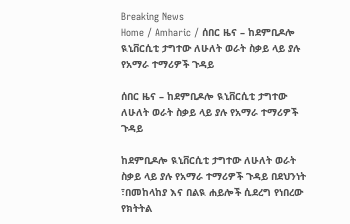Breaking News
Home / Amharic / ሰበር ዜና – ከደምቢዶሎ ዪኒቨርሲቲ ታግተው ለሁለት ወራት ስቃይ ላይ ያሉ የአማራ ተማሪዎች ጉዳይ

ሰበር ዜና – ከደምቢዶሎ ዪኒቨርሲቲ ታግተው ለሁለት ወራት ስቃይ ላይ ያሉ የአማራ ተማሪዎች ጉዳይ

ከደምቢዶሎ ዪኒቨርሲቲ ታግተው ለሁለት ወራት ስቃይ ላይ ያሉ የአማራ ተማሪዎች ጉዳይ በደህንነት ፣በመከላከያ እና በልዪ ሐይሎች ሲደረግ የነበረው የክትትል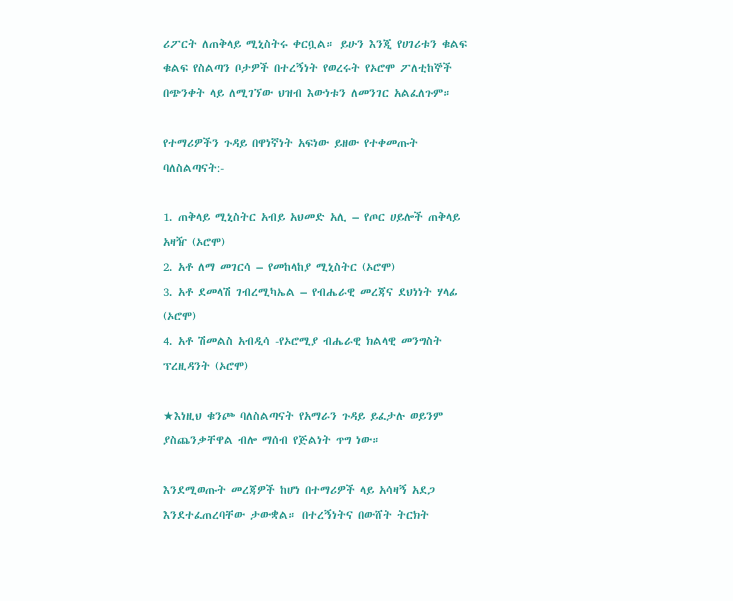ሪፖርት ለጠቅላይ ሚኒስትሩ ቀርቧል። ይሁን እንጂ የሀገሪቱን ቁልፍ ቁልፍ የስልጣን ቦታዎች በተረኝነት የወረሩት የኦሮሞ ፖለቲከኞች በጭንቀት ላይ ለሚገኘው ህዝብ እውነቱን ለመንገር አልፈለጉም።

የተማሪዎችን ጉዳይ በዋነኛነት አፍነው ይዘው የተቀመጡት ባለስልጣናት:-

1. ጠቅላይ ሚኒስትር አብይ አህመድ አሊ – የጦር ሀይሎች ጠቅላይ አዛዥ (ኦሮሞ)
2. አቶ ለማ መገርሳ – የመከላከያ ሚኒስትር (ኦሮሞ)
3. አቶ ደመላሽ ገብረሚካኤል – የብሔራዊ መረጃና ደህነነት ሃላፊ (ኦሮሞ)
4. አቶ ሽመልስ አብዲሳ -የኦሮሚያ ብሔራዊ ክልላዊ መንግስት ፕረዚዳንት (ኦሮሞ)

★እነዚህ ቁንጮ ባለስልጣናት የአማራን ጉዳይ ይፈታሉ ወይንም ያስጨንቃቸዋል ብሎ ማሰብ የጅልነት ጥግ ነው።

እንደሚወጡት መረጃዎች ከሆነ በተማሪዎች ላይ አሳዛኝ አደጋ እንደተፈጠረባቸው ታውቋል። በተረኝነትና በውሸት ትርክት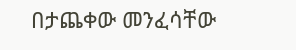በታጨቀው መንፈሳቸው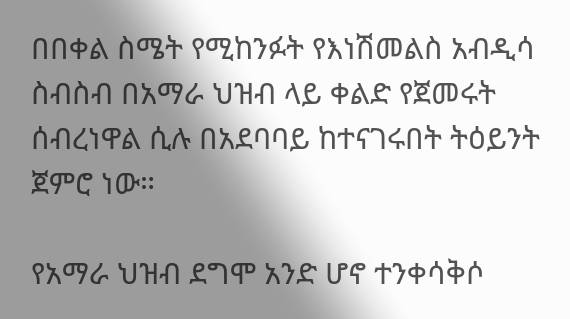በበቀል ስሜት የሚከንፉት የእነሽመልስ አብዲሳ ስብስብ በአማራ ህዝብ ላይ ቀልድ የጀመሩት ሰብረነዋል ሲሉ በአደባባይ ከተናገሩበት ትዕይንት ጀምሮ ነው።

የአማራ ህዝብ ደግሞ አንድ ሆኖ ተንቀሳቅሶ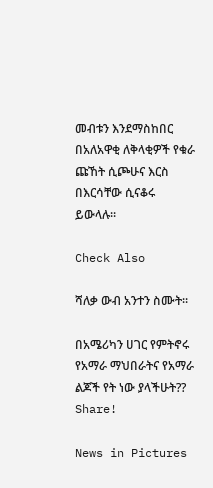መብቱን እንደማስከበር በአለአዋቂ ለቅላቂዎች የቁራ ጩኸት ሲጮሁና እርስ በእርሳቸው ሲናቆሩ ይውላሉ።

Check Also

ሻለቃ ውብ አንተን ስሙት።

በአሜሪካን ሀገር የምትኖሩ የአማራ ማህበራትና የአማራ ልጆች የት ነው ያላችሁት?? Share!

News in Pictures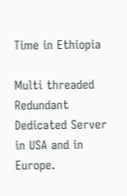Time in Ethiopia

Multi threaded Redundant Dedicated Server in USA and in Europe.